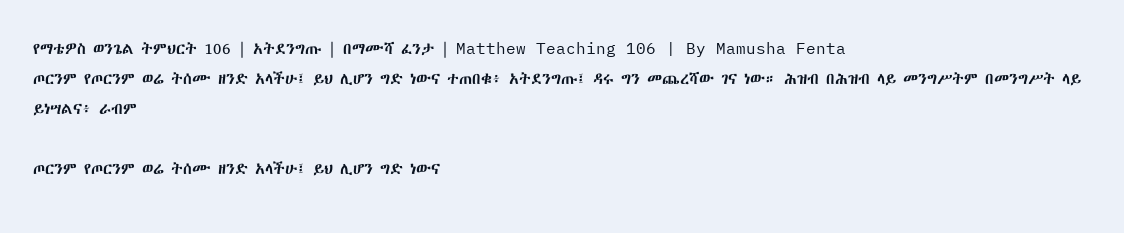የማቴዎስ ወንጌል ትምህርት 106 | አትደንግጡ | በማሙሻ ፈንታ | Matthew Teaching 106 | By Mamusha Fenta
ጦርንም የጦርንም ወሬ ትሰሙ ዘንድ አላችሁ፤ ይህ ሊሆን ግድ ነውና ተጠበቁ፥ አትደንግጡ፤ ዳሩ ግን መጨረሻው ገና ነው። ሕዝብ በሕዝብ ላይ መንግሥትም በመንግሥት ላይ ይነሣልና፥ ራብም

ጦርንም የጦርንም ወሬ ትሰሙ ዘንድ አላችሁ፤ ይህ ሊሆን ግድ ነውና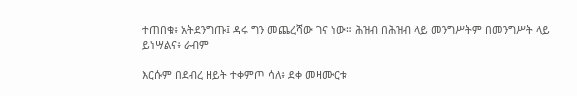ተጠበቁ፥ አትደንግጡ፤ ዳሩ ግን መጨረሻው ገና ነው። ሕዝብ በሕዝብ ላይ መንግሥትም በመንግሥት ላይ ይነሣልና፥ ራብም

እርሱም በደብረ ዘይት ተቀምጦ ሳለ፥ ደቀ መዛሙርቱ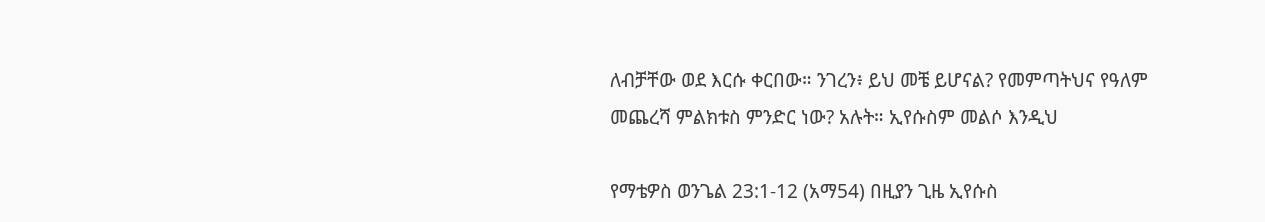ለብቻቸው ወደ እርሱ ቀርበው። ንገረን፥ ይህ መቼ ይሆናል? የመምጣትህና የዓለም መጨረሻ ምልክቱስ ምንድር ነው? አሉት። ኢየሱስም መልሶ እንዲህ

የማቴዎስ ወንጌል 23:1-12 (አማ54) በዚያን ጊዜ ኢየሱስ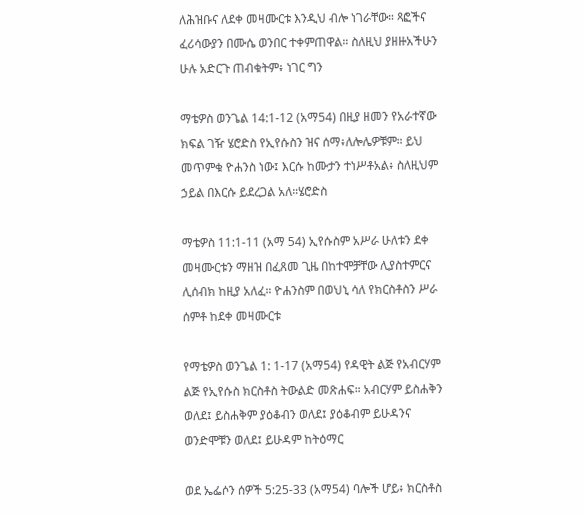ለሕዝቡና ለደቀ መዛሙርቱ እንዲህ ብሎ ነገራቸው። ጻፎችና ፈሪሳውያን በሙሴ ወንበር ተቀምጠዋል። ስለዚህ ያዘዙአችሁን ሁሉ አድርጉ ጠብቁትም፥ ነገር ግን

ማቴዎስ ወንጌል 14:1-12 (አማ54) በዚያ ዘመን የአራተኛው ክፍል ገዥ ሄሮድስ የኢየሱስን ዝና ሰማ፥ለሎሌዎቹም። ይህ መጥምቁ ዮሐንስ ነው፤ እርሱ ከሙታን ተነሥቶአል፥ ስለዚህም ኃይል በእርሱ ይደረጋል አለ።ሄሮድስ

ማቴዎስ 11:1-11 (አማ 54) ኢየሱስም አሥራ ሁለቱን ደቀ መዛሙርቱን ማዘዝ በፈጸመ ጊዜ በከተሞቻቸው ሊያስተምርና ሊሰብክ ከዚያ አለፈ። ዮሐንስም በወህኒ ሳለ የክርስቶስን ሥራ ሰምቶ ከደቀ መዛሙርቱ

የማቴዎስ ወንጌል 1: 1-17 (አማ54) የዳዊት ልጅ የአብርሃም ልጅ የኢየሱስ ክርስቶስ ትውልድ መጽሐፍ። አብርሃም ይስሐቅን ወለደ፤ ይስሐቅም ያዕቆብን ወለደ፤ ያዕቆብም ይሁዳንና ወንድሞቹን ወለደ፤ ይሁዳም ከትዕማር

ወደ ኤፌሶን ሰዎች 5:25-33 (አማ54) ባሎች ሆይ፥ ክርስቶስ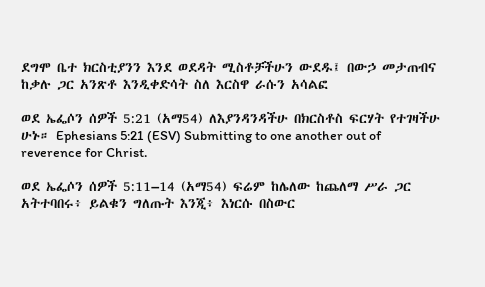ደግሞ ቤተ ክርስቲያንን እንደ ወደዳት ሚስቶቻችሁን ውደዱ፤ በውኃ መታጠብና ከቃሉ ጋር አንጽቶ እንዲቀድሳት ስለ እርስዋ ራሱን አሳልፎ

ወደ ኤፌሶን ሰዎች 5:21 (አማ54) ለእያንዳንዳችሁ በክርስቶስ ፍርሃት የተገዛችሁ ሁኑ። Ephesians 5:21 (ESV) Submitting to one another out of reverence for Christ.

ወደ ኤፌሶን ሰዎች 5:11–14 (አማ54) ፍሬም ከሌለው ከጨለማ ሥራ ጋር አትተባበሩ፥ ይልቁን ግለጡት እንጂ፥ እነርሱ በስውር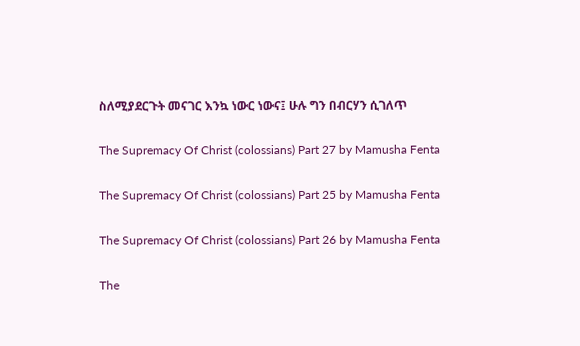ስለሚያደርጉት መናገር እንኳ ነውር ነውና፤ ሁሉ ግን በብርሃን ሲገለጥ

The Supremacy Of Christ (colossians) Part 27 by Mamusha Fenta

The Supremacy Of Christ (colossians) Part 25 by Mamusha Fenta

The Supremacy Of Christ (colossians) Part 26 by Mamusha Fenta

The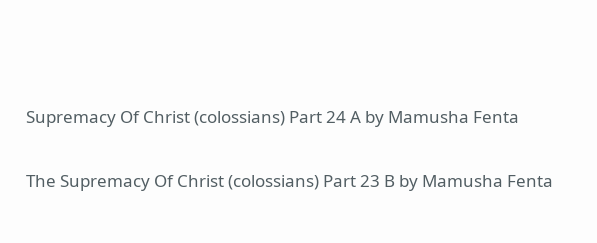Supremacy Of Christ (colossians) Part 24 A by Mamusha Fenta

The Supremacy Of Christ (colossians) Part 23 B by Mamusha Fenta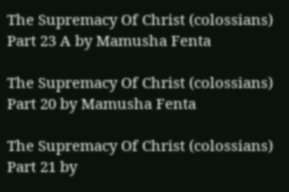The Supremacy Of Christ (colossians) Part 23 A by Mamusha Fenta

The Supremacy Of Christ (colossians) Part 20 by Mamusha Fenta

The Supremacy Of Christ (colossians) Part 21 by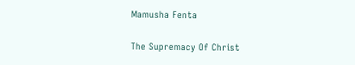Mamusha Fenta

The Supremacy Of Christ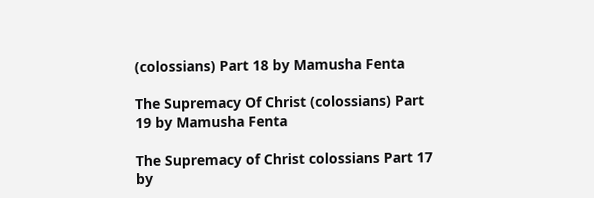(colossians) Part 18 by Mamusha Fenta

The Supremacy Of Christ (colossians) Part 19 by Mamusha Fenta

The Supremacy of Christ colossians Part 17 by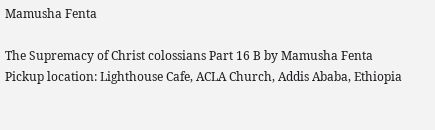Mamusha Fenta

The Supremacy of Christ colossians Part 16 B by Mamusha Fenta
Pickup location: Lighthouse Cafe, ACLA Church, Addis Ababa, Ethiopia